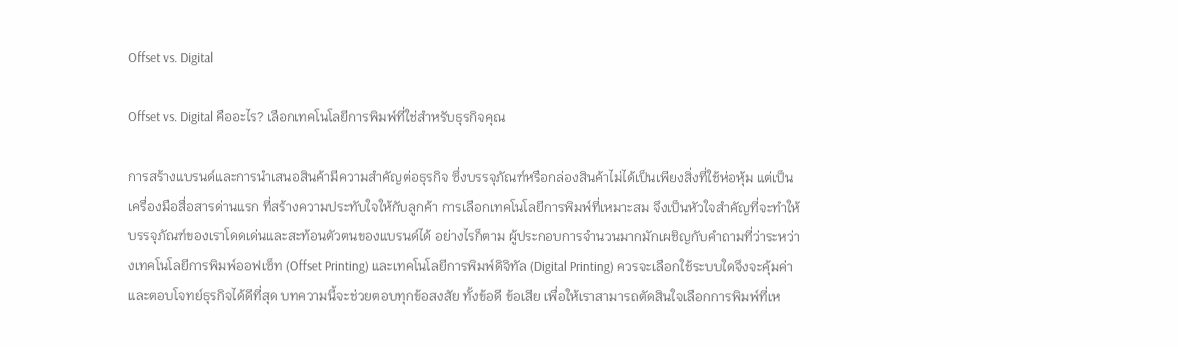Offset vs. Digital

Offset vs. Digital คืออะไร? เลือกเทคโนโลยีการพิมพ์ที่ใช่สำหรับธุรกิจคุณ

การสร้างแบรนด์และการนำเสนอสินค้ามีความสำคัญต่อธุรกิจ ซึ่งบรรจุภัณฑ์หรือกล่องสินค้าไม่ได้เป็นเพียงสิ่งที่ใช้ห่อหุ้ม แต่เป็นเครื่องมือสื่อสารด่านแรก ที่สร้างความประทับใจให้กับลูกค้า การเลือกเทคโนโลยีการพิมพ์ที่เหมาะสม จึงเป็นหัวใจสำคัญที่จะทำให้บรรจุภัณฑ์ของเราโดดเด่นและสะท้อนตัวตนของแบรนด์ได้ อย่างไรก็ตาม ผู้ประกอบการจำนวนมากมักเผชิญกับคำถามที่ว่าระหว่างเทคโนโลยีการพิมพ์ออฟเซ็ท (Offset Printing) และเทคโนโลยีการพิมพ์ดิจิทัล (Digital Printing) ควรจะเลือกใช้ระบบใดจึงจะคุ้มค่าและตอบโจทย์ธุรกิจได้ดีที่สุด บทความนี้จะช่วยตอบทุกข้อสงสัย ทั้งข้อดี ข้อเสีย เพื่อให้เราสามารถตัดสินใจเลือกการพิมพ์ที่เห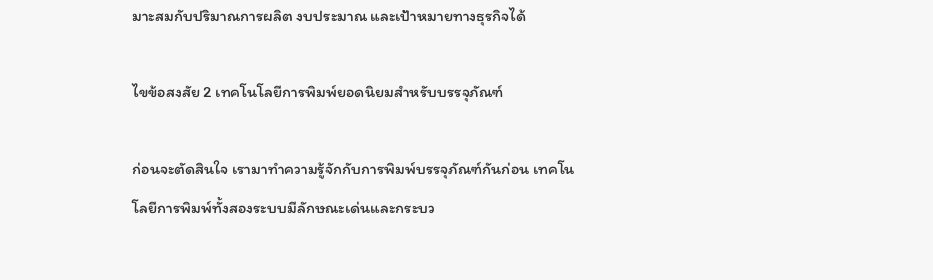มาะสมกับปริมาณการผลิต งบประมาณ และเป้าหมายทางธุรกิจได้

ไขข้อสงสัย 2 เทคโนโลยีการพิมพ์ยอดนิยมสำหรับบรรจุภัณฑ์

ก่อนจะตัดสินใจ เรามาทำความรู้จักกับการพิมพ์บรรจุภัณฑ์กันก่อน เทคโนโลยีการพิมพ์ทั้งสองระบบมีลักษณะเด่นและกระบว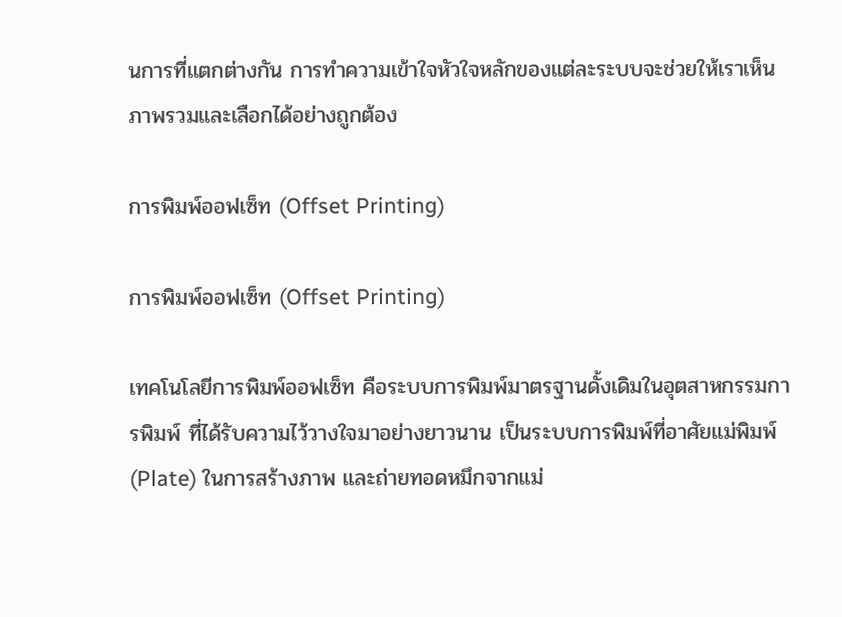นการที่แตกต่างกัน การทำความเข้าใจหัวใจหลักของแต่ละระบบจะช่วยให้เราเห็นภาพรวมและเลือกได้อย่างถูกต้อง

การพิมพ์ออฟเซ็ท (Offset Printing)

การพิมพ์ออฟเซ็ท (Offset Printing)

เทคโนโลยีการพิมพ์ออฟเซ็ท คือระบบการพิมพ์มาตรฐานดั้งเดิมในอุตสาหกรรมการพิมพ์ ที่ได้รับความไว้วางใจมาอย่างยาวนาน เป็นระบบการพิมพ์ที่อาศัยแม่พิมพ์ (Plate) ในการสร้างภาพ และถ่ายทอดหมึกจากแม่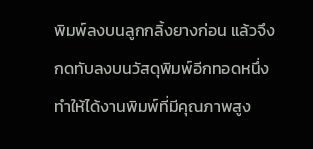พิมพ์ลงบนลูกกลิ้งยางก่อน แล้วจึงกดทับลงบนวัสดุพิมพ์อีกทอดหนึ่ง ทำให้ได้งานพิมพ์ที่มีคุณภาพสูง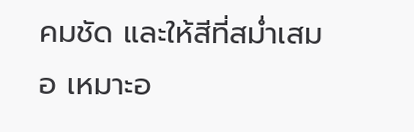คมชัด และให้สีที่สม่ำเสมอ เหมาะอ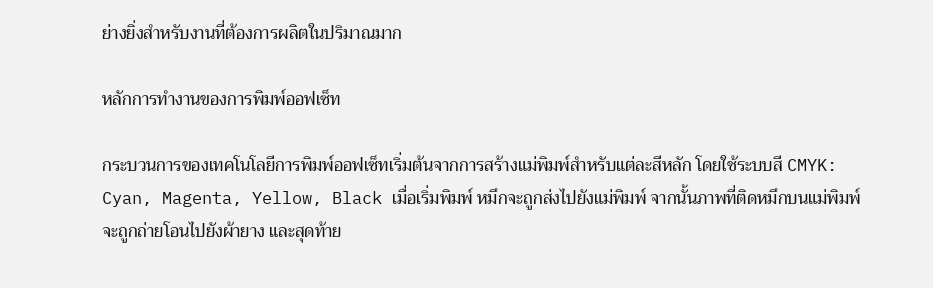ย่างยิ่งสำหรับงานที่ต้องการผลิตในปริมาณมาก

หลักการทำงานของการพิมพ์ออฟเซ็ท

กระบวนการของเทคโนโลยีการพิมพ์ออฟเซ็ทเริ่มต้นจากการสร้างแม่พิมพ์สำหรับแต่ละสีหลัก โดยใช้ระบบสี CMYK: Cyan, Magenta, Yellow, Black เมื่อเริ่มพิมพ์ หมึกจะถูกส่งไปยังแม่พิมพ์ จากนั้นภาพที่ติดหมึกบนแม่พิมพ์จะถูกถ่ายโอนไปยังผ้ายาง และสุดท้าย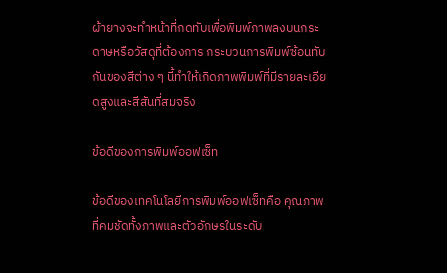ผ้ายางจะทำหน้าที่กดทับเพื่อพิมพ์ภาพลงบนกระดาษหรือวัสดุที่ต้องการ กระบวนการพิมพ์ซ้อนทับกันของสีต่าง ๆ นี้ทำให้เกิดภาพพิมพ์ที่มีรายละเอียดสูงและสีสันที่สมจริง

ข้อดีของการพิมพ์ออฟเซ็ท

ข้อดีของเทคโนโลยีการพิมพ์ออฟเซ็ทคือ คุณภาพที่คมชัดทั้งภาพและตัวอักษรในระดับ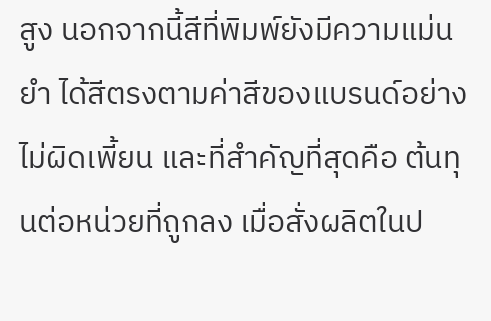สูง นอกจากนี้สีที่พิมพ์ยังมีความแม่นยำ ได้สีตรงตามค่าสีของแบรนด์อย่างไม่ผิดเพี้ยน และที่สำคัญที่สุดคือ ต้นทุนต่อหน่วยที่ถูกลง เมื่อสั่งผลิตในป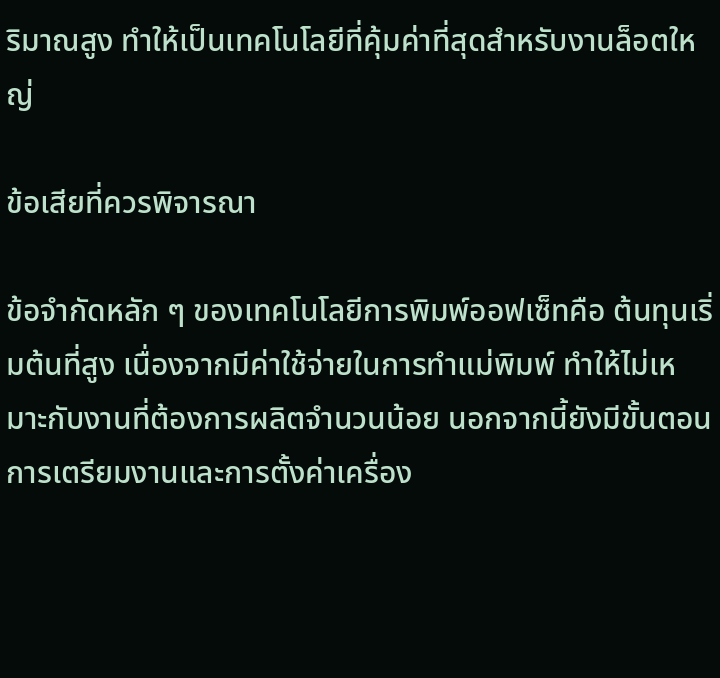ริมาณสูง ทำให้เป็นเทคโนโลยีที่คุ้มค่าที่สุดสำหรับงานล็อตใหญ่

ข้อเสียที่ควรพิจารณา

ข้อจำกัดหลัก ๆ ของเทคโนโลยีการพิมพ์ออฟเซ็ทคือ ต้นทุนเริ่มต้นที่สูง เนื่องจากมีค่าใช้จ่ายในการทำแม่พิมพ์ ทำให้ไม่เหมาะกับงานที่ต้องการผลิตจำนวนน้อย นอกจากนี้ยังมีขั้นตอนการเตรียมงานและการตั้งค่าเครื่อง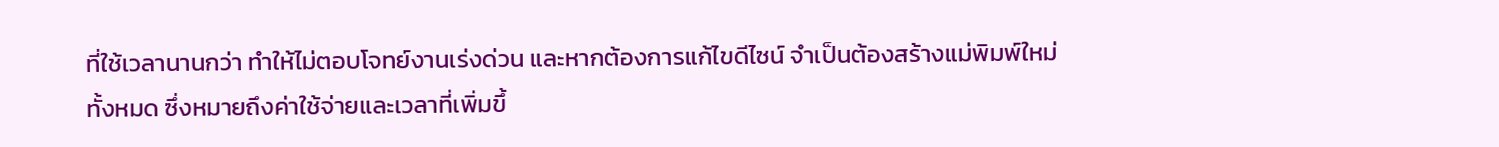ที่ใช้เวลานานกว่า ทำให้ไม่ตอบโจทย์งานเร่งด่วน และหากต้องการแก้ไขดีไซน์ จำเป็นต้องสร้างแม่พิมพ์ใหม่ทั้งหมด ซึ่งหมายถึงค่าใช้จ่ายและเวลาที่เพิ่มขึ้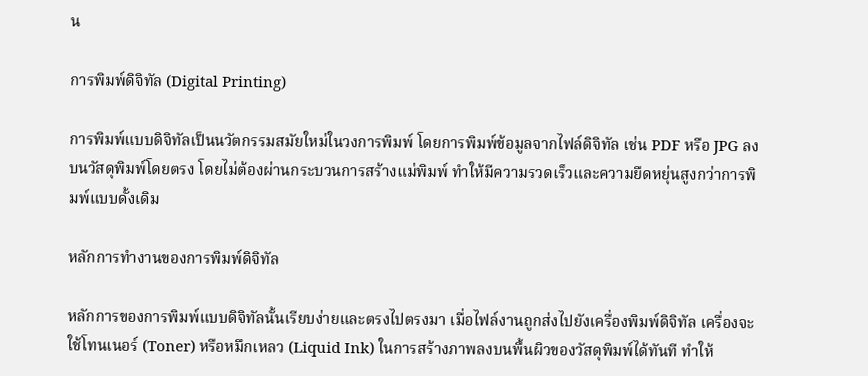น

การพิมพ์ดิจิทัล (Digital Printing)

การพิมพ์แบบดิจิทัลเป็นนวัตกรรมสมัยใหม่ในวงการพิมพ์ โดยการพิมพ์ข้อมูลจากไฟล์ดิจิทัล เช่น PDF หรือ JPG ลงบนวัสดุพิมพ์โดยตรง โดยไม่ต้องผ่านกระบวนการสร้างแม่พิมพ์ ทำให้มีความรวดเร็วและความยืดหยุ่นสูงกว่าการพิมพ์แบบดั้งเดิม

หลักการทำงานของการพิมพ์ดิจิทัล

หลักการของการพิมพ์แบบดิจิทัลนั้นเรียบง่ายและตรงไปตรงมา เมื่อไฟล์งานถูกส่งไปยังเครื่องพิมพ์ดิจิทัล เครื่องจะใช้โทนเนอร์ (Toner) หรือหมึกเหลว (Liquid Ink) ในการสร้างภาพลงบนพื้นผิวของวัสดุพิมพ์ได้ทันที ทำให้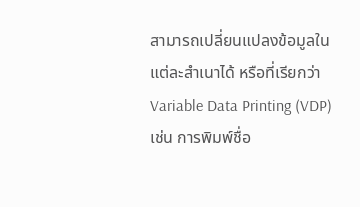สามารถเปลี่ยนแปลงข้อมูลในแต่ละสำเนาได้ หรือที่เรียกว่า Variable Data Printing (VDP) เช่น การพิมพ์ชื่อ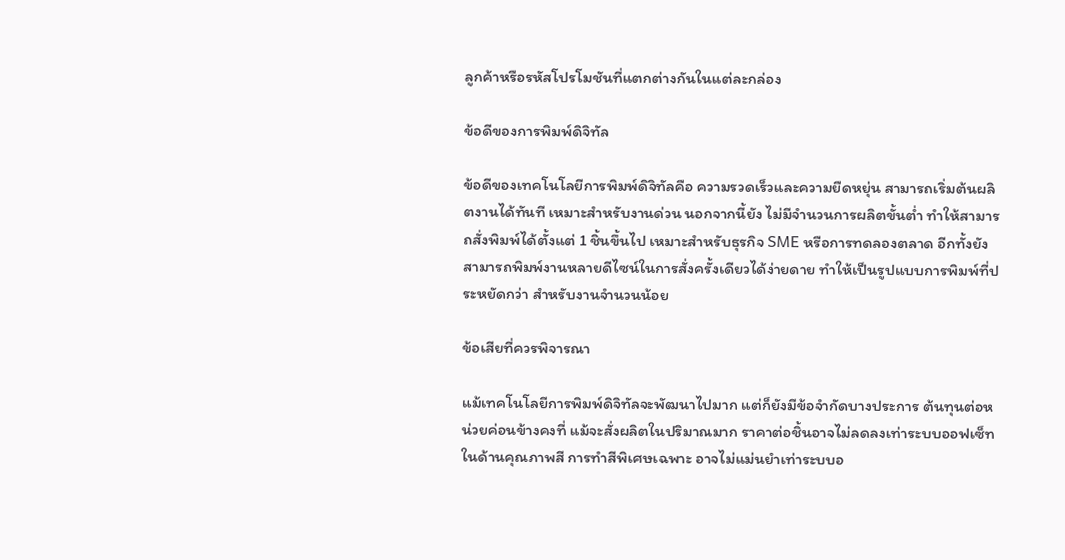ลูกค้าหรือรหัสโปรโมชันที่แตกต่างกันในแต่ละกล่อง

ข้อดีของการพิมพ์ดิจิทัล

ข้อดีของเทคโนโลยีการพิมพ์ดิจิทัลคือ ความรวดเร็วและความยืดหยุ่น สามารถเริ่มต้นผลิตงานได้ทันที เหมาะสำหรับงานด่วน นอกจากนี้ยัง ไม่มีจำนวนการผลิตขั้นต่ำ ทำให้สามารถสั่งพิมพ์ได้ตั้งแต่ 1 ชิ้นขึ้นไป เหมาะสำหรับธุรกิจ SME หรือการทดลองตลาด อีกทั้งยังสามารถพิมพ์งานหลายดีไซน์ในการสั่งครั้งเดียวได้ง่ายดาย ทำให้เป็นรูปแบบการพิมพ์ที่ประหยัดกว่า สำหรับงานจำนวนน้อย

ข้อเสียที่ควรพิจารณา

แม้เทคโนโลยีการพิมพ์ดิจิทัลจะพัฒนาไปมาก แต่ก็ยังมีข้อจำกัดบางประการ ต้นทุนต่อหน่วยค่อนข้างคงที่ แม้จะสั่งผลิตในปริมาณมาก ราคาต่อชิ้นอาจไม่ลดลงเท่าระบบออฟเซ็ท ในด้านคุณภาพสี การทำสีพิเศษเฉพาะ อาจไม่แม่นยำเท่าระบบอ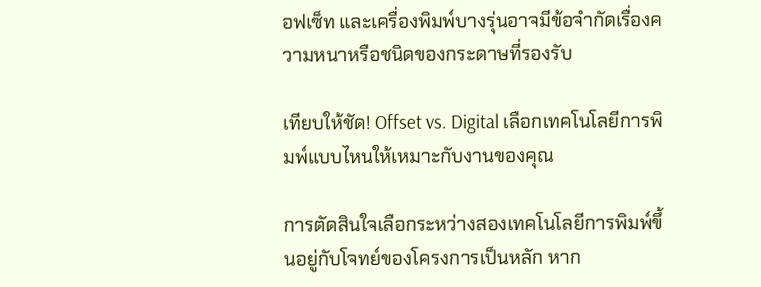อฟเซ็ท และเครื่องพิมพ์บางรุ่นอาจมีข้อจำกัดเรื่องความหนาหรือชนิดของกระดาษที่รองรับ

เทียบให้ชัด! Offset vs. Digital เลือกเทคโนโลยีการพิมพ์แบบไหนให้เหมาะกับงานของคุณ

การตัดสินใจเลือกระหว่างสองเทคโนโลยีการพิมพ์ขึ้นอยู่กับโจทย์ของโครงการเป็นหลัก หาก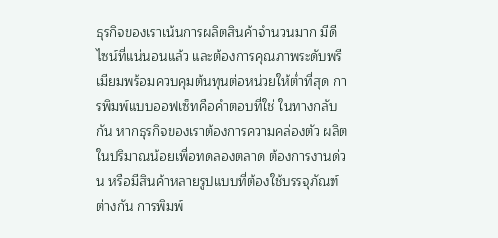ธุรกิจของเราเน้นการผลิตสินค้าจำนวนมาก มีดีไซน์ที่แน่นอนแล้ว และต้องการคุณภาพระดับพรีเมียมพร้อมควบคุมต้นทุนต่อหน่วยให้ต่ำที่สุด การพิมพ์แบบออฟเซ็ทคือคำตอบที่ใช่ ในทางกลับกัน หากธุรกิจของเราต้องการความคล่องตัว ผลิตในปริมาณน้อยเพื่อทดลองตลาด ต้องการงานด่วน หรือมีสินค้าหลายรูปแบบที่ต้องใช้บรรจุภัณฑ์ต่างกัน การพิมพ์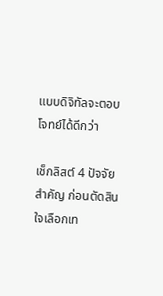แบบดิจิทัลจะตอบโจทย์ได้ดีกว่า

เช็กลิสต์ 4 ปัจจัยสำคัญ ก่อนตัดสินใจเลือกเท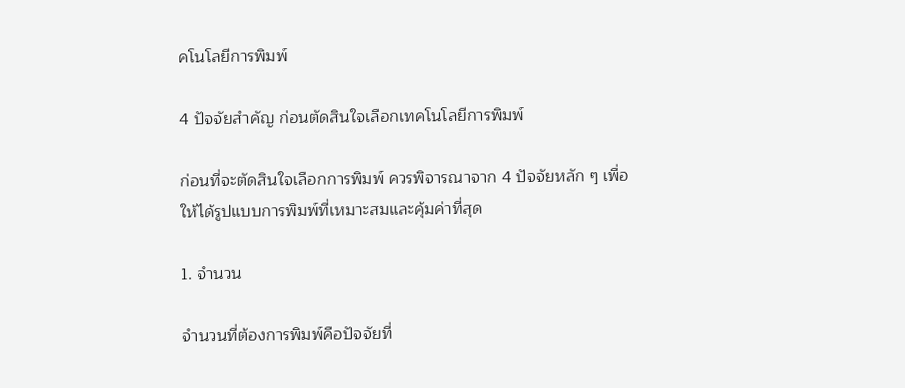คโนโลยีการพิมพ์

4 ปัจจัยสำคัญ ก่อนตัดสินใจเลือกเทคโนโลยีการพิมพ์

ก่อนที่จะตัดสินใจเลือกการพิมพ์ ควรพิจารณาจาก 4 ปัจจัยหลัก ๆ เพื่อให้ได้รูปแบบการพิมพ์ที่เหมาะสมและคุ้มค่าที่สุด

1. จำนวน

จำนวนที่ต้องการพิมพ์คือปัจจัยที่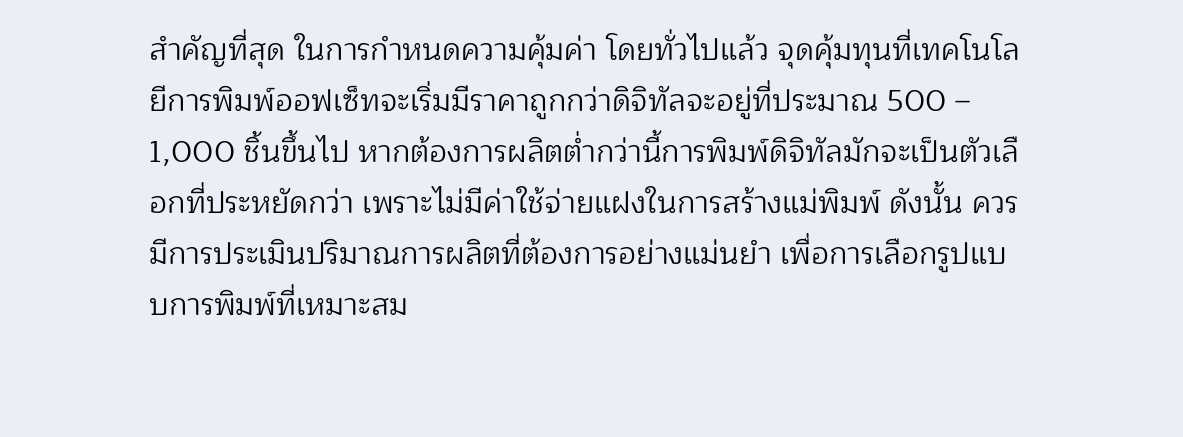สำคัญที่สุด ในการกำหนดความคุ้มค่า โดยทั่วไปแล้ว จุดคุ้มทุนที่เทคโนโลยีการพิมพ์ออฟเซ็ทจะเริ่มมีราคาถูกกว่าดิจิทัลจะอยู่ที่ประมาณ 500 – 1,000 ชิ้นขึ้นไป หากต้องการผลิตต่ำกว่านี้การพิมพ์ดิจิทัลมักจะเป็นตัวเลือกที่ประหยัดกว่า เพราะไม่มีค่าใช้จ่ายแฝงในการสร้างแม่พิมพ์ ดังนั้น ควรมีการประเมินปริมาณการผลิตที่ต้องการอย่างแม่นยำ เพื่อการเลือกรูปแบบการพิมพ์ที่เหมาะสม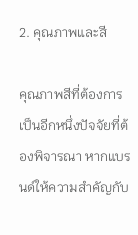2. คุณภาพและสี

คุณภาพสีที่ต้องการเป็นอีกหนึ่งปัจจัยที่ต้องพิจารณา หากแบรนด์ให้ความสำคัญกับ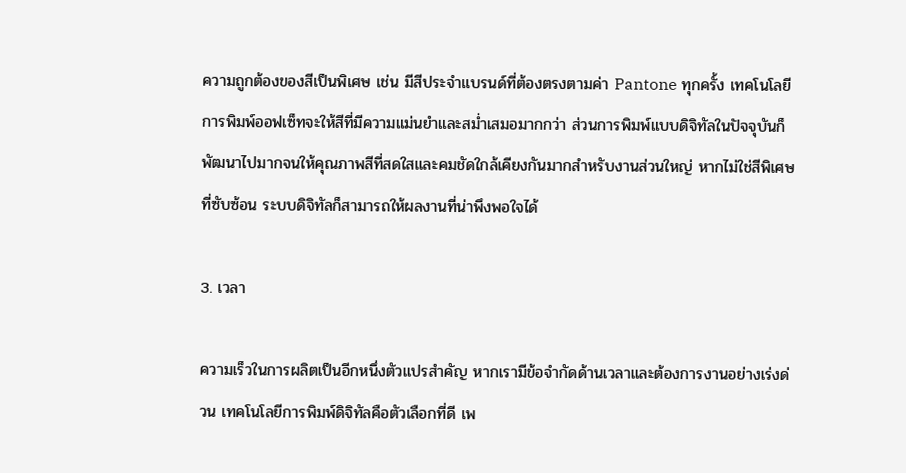ความถูกต้องของสีเป็นพิเศษ เช่น มีสีประจำแบรนด์ที่ต้องตรงตามค่า Pantone ทุกครั้ง เทคโนโลยีการพิมพ์ออฟเซ็ทจะให้สีที่มีความแม่นยำและสม่ำเสมอมากกว่า ส่วนการพิมพ์แบบดิจิทัลในปัจจุบันก็พัฒนาไปมากจนให้คุณภาพสีที่สดใสและคมชัดใกล้เคียงกันมากสำหรับงานส่วนใหญ่ หากไม่ใช่สีพิเศษที่ซับซ้อน ระบบดิจิทัลก็สามารถให้ผลงานที่น่าพึงพอใจได้

3. เวลา

ความเร็วในการผลิตเป็นอีกหนึ่งตัวแปรสำคัญ หากเรามีข้อจำกัดด้านเวลาและต้องการงานอย่างเร่งด่วน เทคโนโลยีการพิมพ์ดิจิทัลคือตัวเลือกที่ดี เพ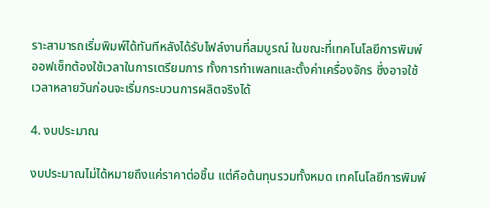ราะสามารถเริ่มพิมพ์ได้ทันทีหลังได้รับไฟล์งานที่สมบูรณ์ ในขณะที่เทคโนโลยีการพิมพ์ออฟเซ็ทต้องใช้เวลาในการเตรียมการ ทั้งการทำเพลทและตั้งค่าเครื่องจักร ซึ่งอาจใช้เวลาหลายวันก่อนจะเริ่มกระบวนการผลิตจริงได้

4. งบประมาณ

งบประมาณไม่ได้หมายถึงแค่ราคาต่อชิ้น แต่คือต้นทุนรวมทั้งหมด เทคโนโลยีการพิมพ์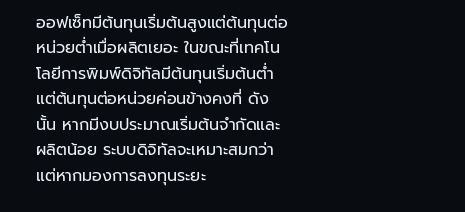ออฟเซ็ทมีต้นทุนเริ่มต้นสูงแต่ต้นทุนต่อหน่วยต่ำเมื่อผลิตเยอะ ในขณะที่เทคโนโลยีการพิมพ์ดิจิทัลมีต้นทุนเริ่มต้นต่ำแต่ต้นทุนต่อหน่วยค่อนข้างคงที่ ดังนั้น หากมีงบประมาณเริ่มต้นจำกัดและผลิตน้อย ระบบดิจิทัลจะเหมาะสมกว่า แต่หากมองการลงทุนระยะ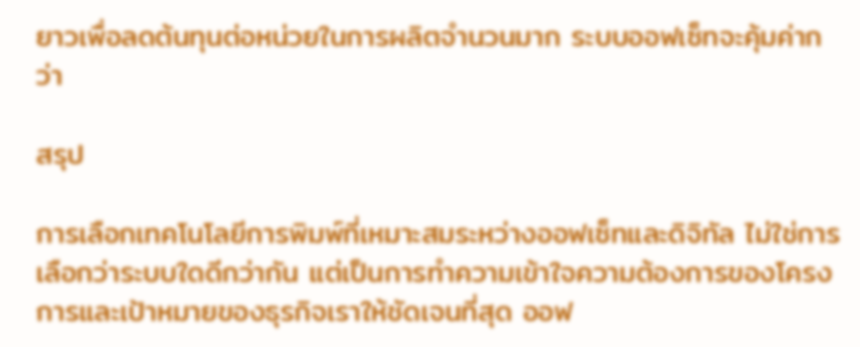ยาวเพื่อลดต้นทุนต่อหน่วยในการผลิตจำนวนมาก ระบบออฟเซ็ทจะคุ้มค่ากว่า

สรุป

การเลือกเทคโนโลยีการพิมพ์ที่เหมาะสมระหว่างออฟเซ็ทและดิจิทัล ไม่ใช่การเลือกว่าระบบใดดีกว่ากัน แต่เป็นการทำความเข้าใจความต้องการของโครงการและเป้าหมายของธุรกิจเราให้ชัดเจนที่สุด ออฟ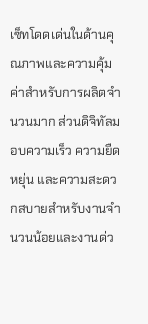เซ็ทโดดเด่นในด้านคุณภาพและความคุ้มค่าสำหรับการผลิตจำนวนมาก ส่วนดิจิทัลมอบความเร็ว ความยืดหยุ่น และความสะดวกสบายสำหรับงานจำนวนน้อยและงานด่ว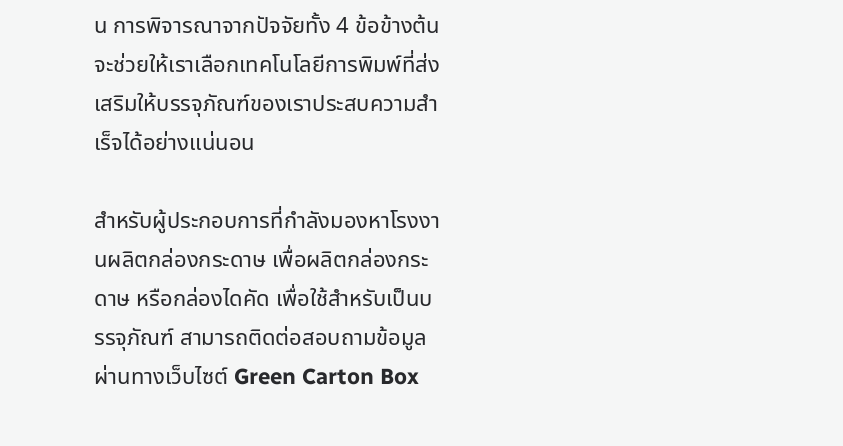น การพิจารณาจากปัจจัยทั้ง 4 ข้อข้างต้นจะช่วยให้เราเลือกเทคโนโลยีการพิมพ์ที่ส่งเสริมให้บรรจุภัณฑ์ของเราประสบความสำเร็จได้อย่างแน่นอน

สำหรับผู้ประกอบการที่กำลังมองหาโรงงานผลิตกล่องกระดาษ เพื่อผลิตกล่องกระดาษ หรือกล่องไดคัด เพื่อใช้สำหรับเป็นบรรจุภัณฑ์ สามารถติดต่อสอบถามข้อมูลผ่านทางเว็บไซต์ Green Carton Box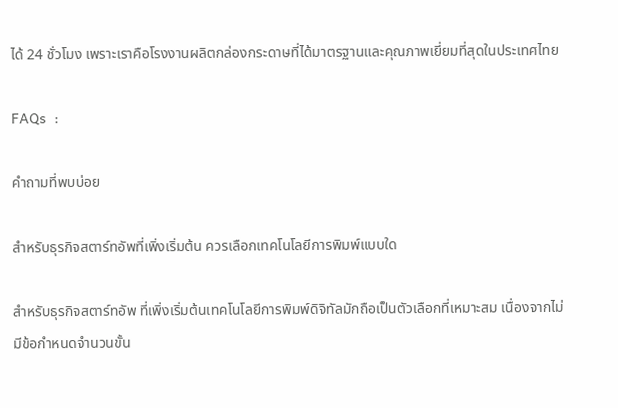ได้ 24 ชั่วโมง เพราะเราคือโรงงานผลิตกล่องกระดาษที่ได้มาตรฐานและคุณภาพเยี่ยมที่สุดในประเทศไทย

FAQs  :

คำถามที่พบบ่อย

สำหรับธุรกิจสตาร์ทอัพที่เพิ่งเริ่มต้น ควรเลือกเทคโนโลยีการพิมพ์แบบใด

สำหรับธุรกิจสตาร์ทอัพ ที่เพิ่งเริ่มต้นเทคโนโลยีการพิมพ์ดิจิทัลมักถือเป็นตัวเลือกที่เหมาะสม เนื่องจากไม่มีข้อกำหนดจำนวนขั้น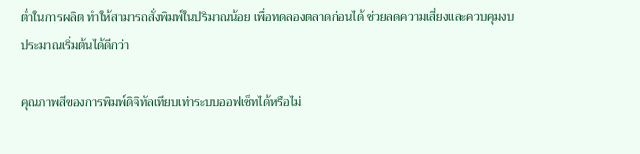ต่ำในการผลิต ทำให้สามารถสั่งพิมพ์ในปริมาณน้อย เพื่อทดลองตลาดก่อนได้ ช่วยลดความเสี่ยงและควบคุมงบประมาณเริ่มต้นได้ดีกว่า

คุณภาพสีของการพิมพ์ดิจิทัลเทียบเท่าระบบออฟเซ็ทได้หรือไม่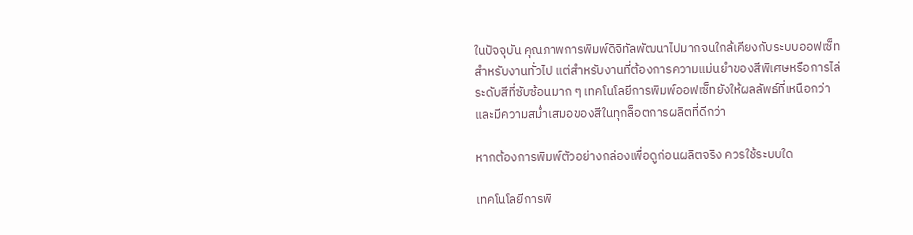ในปัจจุบัน คุณภาพการพิมพ์ดิจิทัลพัฒนาไปมากจนใกล้เคียงกับระบบออฟเซ็ทสำหรับงานทั่วไป แต่สำหรับงานที่ต้องการความแม่นยำของสีพิเศษหรือการไล่ระดับสีที่ซับซ้อนมาก ๆ เทคโนโลยีการพิมพ์ออฟเซ็ทยังให้ผลลัพธ์ที่เหนือกว่าและมีความสม่ำเสมอของสีในทุกล็อตการผลิตที่ดีกว่า

หากต้องการพิมพ์ตัวอย่างกล่องเพื่อดูก่อนผลิตจริง ควรใช้ระบบใด

เทคโนโลยีการพิ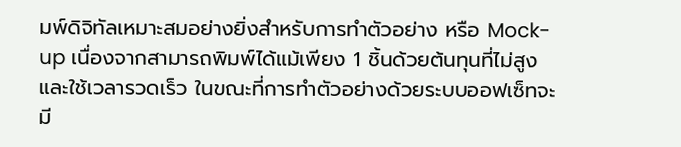มพ์ดิจิทัลเหมาะสมอย่างยิ่งสำหรับการทำตัวอย่าง หรือ Mock-up เนื่องจากสามารถพิมพ์ได้แม้เพียง 1 ชิ้นด้วยต้นทุนที่ไม่สูงและใช้เวลารวดเร็ว ในขณะที่การทำตัวอย่างด้วยระบบออฟเซ็ทจะมี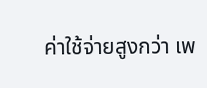ค่าใช้จ่ายสูงกว่า เพ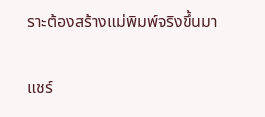ราะต้องสร้างแม่พิมพ์จริงขึ้นมา

แชร์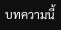บทความนี้